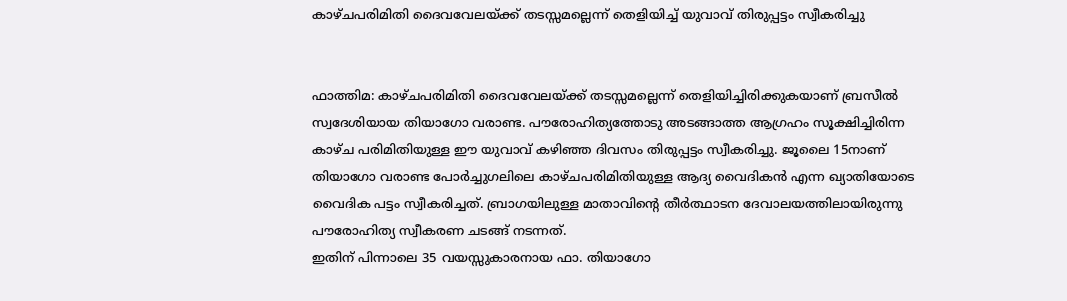കാഴ്ചപരിമിതി ദൈവവേലയ്ക്ക് തടസ്സമല്ലെന്ന് തെളിയിച്ച് യുവാവ് തിരുപ്പട്ടം സ്വീകരിച്ചു


ഫാത്തിമ: കാഴ്ചപരിമിതി ദൈവവേലയ്ക്ക് തടസ്സമല്ലെന്ന് തെളിയിച്ചിരിക്കുകയാണ് ബ്രസീല്‍ സ്വദേശിയായ തിയാഗോ വരാണ്ട. പൗരോഹിത്യത്തോടു അടങ്ങാത്ത ആഗ്രഹം സൂക്ഷിച്ചിരിന്ന കാഴ്ച പരിമിതിയുള്ള ഈ യുവാവ് കഴിഞ്ഞ ദിവസം തിരുപ്പട്ടം സ്വീകരിച്ചു. ജൂലൈ 15നാണ് തിയാഗോ വരാണ്ട പോര്‍ച്ചുഗലിലെ കാഴ്ചപരിമിതിയുള്ള ആദ്യ വൈദികന്‍ എന്ന ഖ്യാതിയോടെ വൈദിക പട്ടം സ്വീകരിച്ചത്. ബ്രാഗയിലുള്ള മാതാവിന്റെ തീര്‍ത്ഥാടന ദേവാലയത്തിലായിരുന്നു പൗരോഹിത്യ സ്വീകരണ ചടങ്ങ് നടന്നത്.
ഇതിന് പിന്നാലെ 35 വയസ്സുകാരനായ ഫാ. തിയാഗോ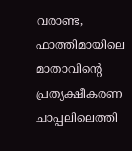വരാണ്ട, ഫാത്തിമായിലെ മാതാവിന്റെ പ്രത്യക്ഷീകരണ ചാപ്പലിലെത്തി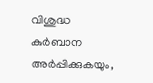വിശുദ്ധ കുര്‍ബാന അര്‍പ്പിക്കുകയും,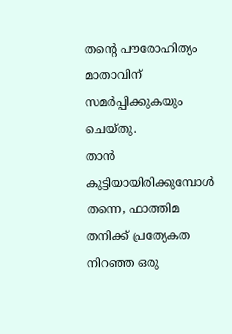തന്റെ പൗരോഹിത്യം മാതാവിന് സമര്‍പ്പിക്കുകയും ചെയ്തു.
താന്‍ കുട്ടിയായിരിക്കുമ്പോള്‍ തന്നെ, ഫാത്തിമ തനിക്ക് പ്രത്യേകത നിറഞ്ഞ ഒരു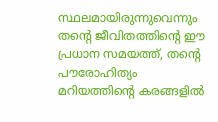സ്ഥലമായിരുന്നുവെന്നും തന്റെ ജീവിതത്തിന്റെ ഈ പ്രധാന സമയത്ത്, തന്റെ പൗരോഹിത്യം മറിയത്തിന്റെ കരങ്ങളില്‍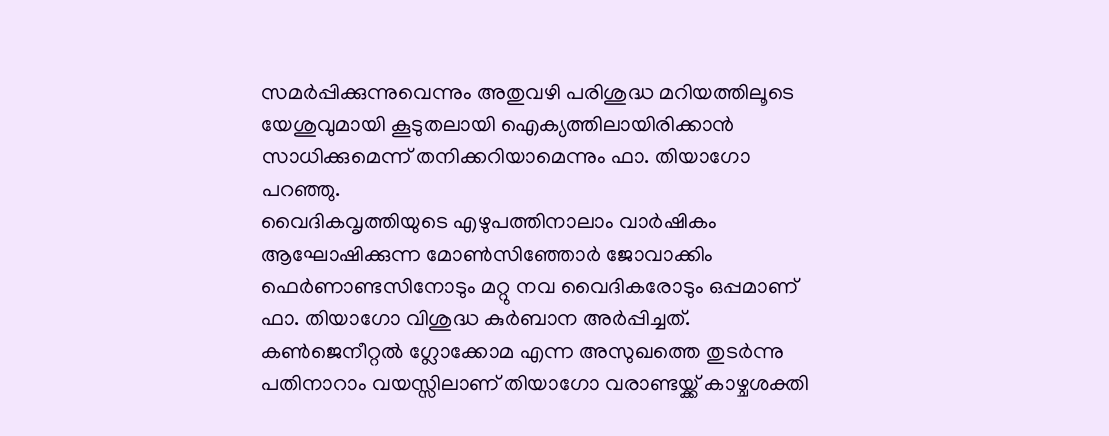സമര്‍പ്പിക്കുന്നുവെന്നും അതുവഴി പരിശുദ്ധ മറിയത്തിലൂടെ യേശുവുമായി കൂടുതലായി ഐക്യത്തിലായിരിക്കാന്‍ സാധിക്കുമെന്ന് തനിക്കറിയാമെന്നും ഫാ. തിയാഗോ പറഞ്ഞു.
വൈദികവൃത്തിയുടെ എഴുപത്തിനാലാം വാര്‍ഷികം ആഘോഷിക്കുന്ന മോണ്‍സിഞ്ഞോര്‍ ജോവാക്കിം ഫെര്‍ണാണ്ടസിനോടും മറ്റു നവ വൈദികരോടും ഒപ്പമാണ് ഫാ. തിയാഗോ വിശുദ്ധ കുര്‍ബാന അര്‍പ്പിച്ചത്.
കണ്‍ജെനീറ്റല്‍ ഗ്ലോക്കോമ എന്ന അസുഖത്തെ തുടര്‍ന്നു പതിനാറാം വയസ്സിലാണ് തിയാഗോ വരാണ്ടയ്ക്ക് കാഴ്ചശക്തി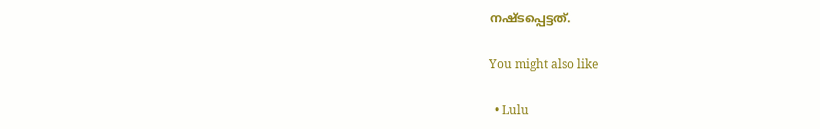നഷ്ടപ്പെട്ടത്.

You might also like

  • Lulu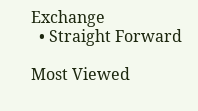Exchange
  • Straight Forward

Most Viewed